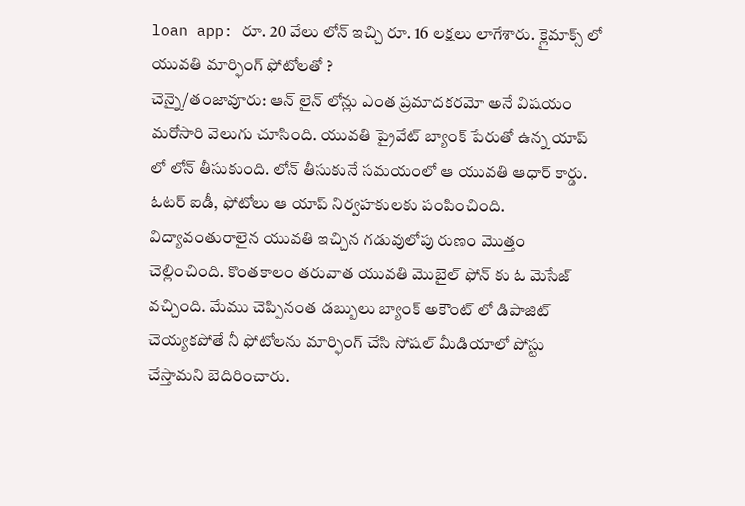loan app: రూ. 20 వేలు లోన్ ఇచ్చి రూ. 16 లక్షలు లాగేశారు. క్లైమాక్స్ లో యువతి మార్ఫింగ్ ఫోటోలతో ?
చెన్నై/తంజావూరు: ఆన్ లైన్ లోన్లు ఎంత ప్రమాదకరమో అనే విషయం మరోసారి వెలుగు చూసింది. యువతి ప్రైవేట్ బ్యాంక్ పేరుతో ఉన్న యాప్ లో లోన్ తీసుకుంది. లోన్ తీసుకునే సమయంలో ఆ యువతి ఆధార్ కార్డు. ఓటర్ ఐడీ, ఫోటోలు ఆ యాప్ నిర్వహకులకు పంపించింది. విద్యావంతురాలైన యువతి ఇచ్చిన గడువులోపు రుణం మొత్తం చెల్లించింది. కొంతకాలం తరువాత యువతి మొబైల్ ఫోన్ కు ఓ మెసేజ్ వచ్చింది. మేము చెప్పినంత డబ్బులు బ్యాంక్ అకౌంట్ లో డిపాజిట్ చెయ్యకపోతే నీ ఫోటోలను మార్ఫింగ్ చేసి సోషల్ మీడియాలో పోస్టు చేస్తామని బెదిరించారు.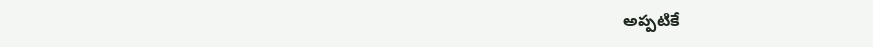అప్పటికే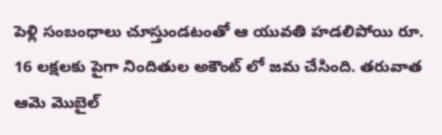పెళ్లి సంబంధాలు చూస్తుండటంతో ఆ యువతి హడలిపోయి రూ. 16 లక్షలకు పైగా నిందితుల అకౌంట్ లో జమ చేసింది. తరువాత ఆమె మొబైల్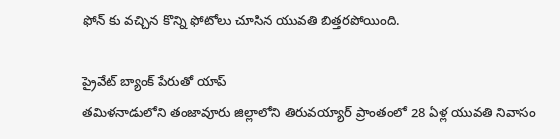ఫోన్ కు వచ్చిన కొన్ని ఫోటోలు చూసిన యువతి బిత్తరపోయింది.

ప్రైవేట్ బ్యాంక్ పేరుతో యాప్
తమిళనాడులోని తంజావూరు జిల్లాలోని తిరువయ్యార్ ప్రాంతంలో 28 ఏళ్ల యువతి నివాసం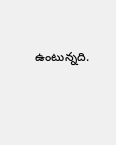ఉంటున్నది.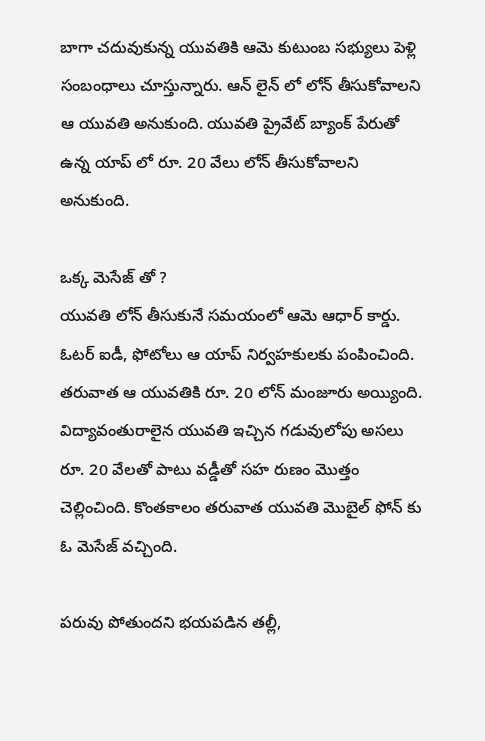బాగా చదువుకున్న యువతికి ఆమె కుటుంబ సభ్యులు పెళ్లి సంబంధాలు చూస్తున్నారు. ఆన్ లైన్ లో లోన్ తీసుకోవాలని ఆ యువతి అనుకుంది. యువతి ప్రైవేట్ బ్యాంక్ పేరుతో ఉన్న యాప్ లో రూ. 20 వేలు లోన్ తీసుకోవాలని అనుకుంది.

ఒక్క మెసేజ్ తో ?
యువతి లోన్ తీసుకునే సమయంలో ఆమె ఆధార్ కార్డు. ఓటర్ ఐడీ, ఫోటోలు ఆ యాప్ నిర్వహకులకు పంపించింది. తరువాత ఆ యువతికి రూ. 20 లోన్ మంజూరు అయ్యింది. విద్యావంతురాలైన యువతి ఇచ్చిన గడువులోపు అసలు రూ. 20 వేలతో పాటు వడ్డీతో సహ రుణం మొత్తం చెల్లించింది. కొంతకాలం తరువాత యువతి మొబైల్ ఫోన్ కు ఓ మెసేజ్ వచ్చింది.

పరువు పోతుందని భయపడిన తల్లీ,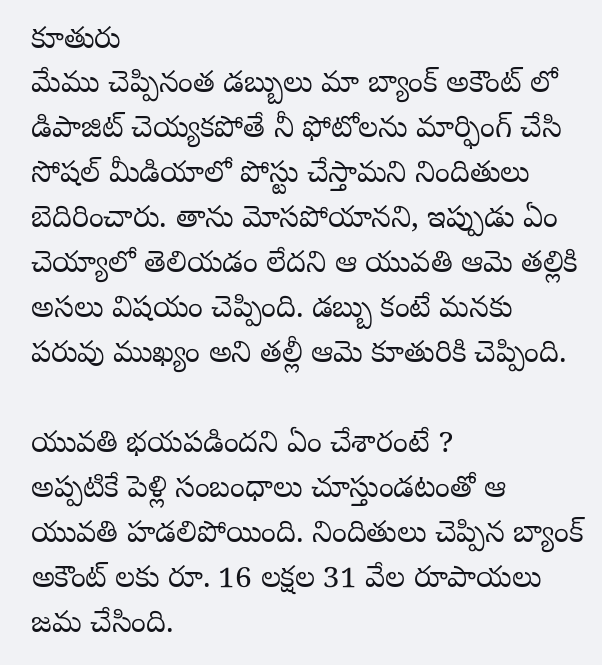కూతురు
మేము చెప్పినంత డబ్బులు మా బ్యాంక్ అకౌంట్ లో డిపాజిట్ చెయ్యకపోతే నీ ఫోటోలను మార్ఫింగ్ చేసి సోషల్ మీడియాలో పోస్టు చేస్తామని నిందితులు బెదిరించారు. తాను మోసపోయానని, ఇప్పుడు ఏం చెయ్యాలో తెలియడం లేదని ఆ యువతి ఆమె తల్లికి అసలు విషయం చెప్పింది. డబ్బు కంటే మనకు పరువు ముఖ్యం అని తల్లీ ఆమె కూతురికి చెప్పింది.

యువతి భయపడిందని ఏం చేశారంటే ?
అప్పటికే పెళ్లి సంబంధాలు చూస్తుండటంతో ఆ యువతి హడలిపోయింది. నిందితులు చెప్పిన బ్యాంక్ అకౌంట్ లకు రూ. 16 లక్షల 31 వేల రూపాయలు జమ చేసింది.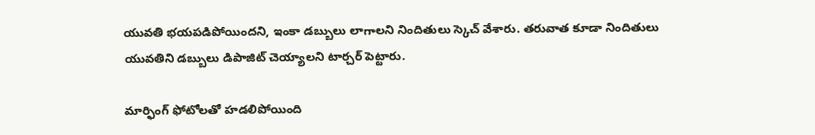యువతి భయపడిపోయిందని, ఇంకా డబ్బులు లాగాలని నిందితులు స్కెచ్ వేశారు. తరువాత కూడా నిందితులు యువతిని డబ్బులు డిపాజిట్ చెయ్యాలని టార్చర్ పెట్టారు.

మార్ఫింగ్ ఫోటోలతో హడలిపోయింది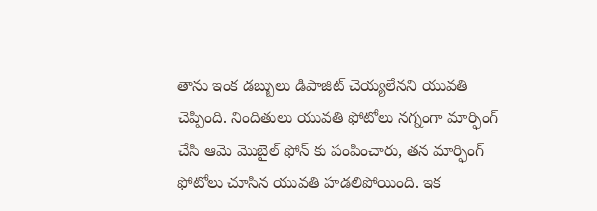తాను ఇంక డబ్బులు డిపాజిట్ చెయ్యలేనని యువతి చెప్పింది. నిందితులు యువతి ఫోటోలు నగ్నంగా మార్ఫింగ్ చేసి ఆమె మొబైల్ ఫోన్ కు పంపించారు, తన మార్ఫింగ్ ఫోటోలు చూసిన యువతి హడలిపోయింది. ఇక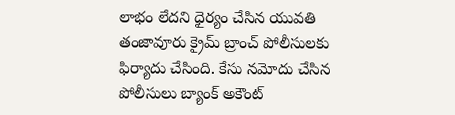లాభం లేదని ధైర్యం చేసిన యువతి తంజావూరు క్రైమ్ బ్రాంచ్ పోలీసులకు ఫిర్యాదు చేసింది. కేసు నమోదు చేసిన పోలీసులు బ్యాంక్ అకౌంట్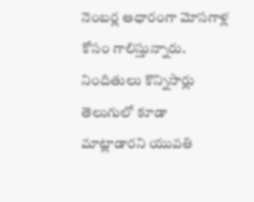నెంబర్ల ఆధారంగా మోసగాళ్ల కోసం గాలిస్తున్నారు. నిందితులు కొన్నిసార్లు తెలుగులో కూడా మాట్లాడారని యువతి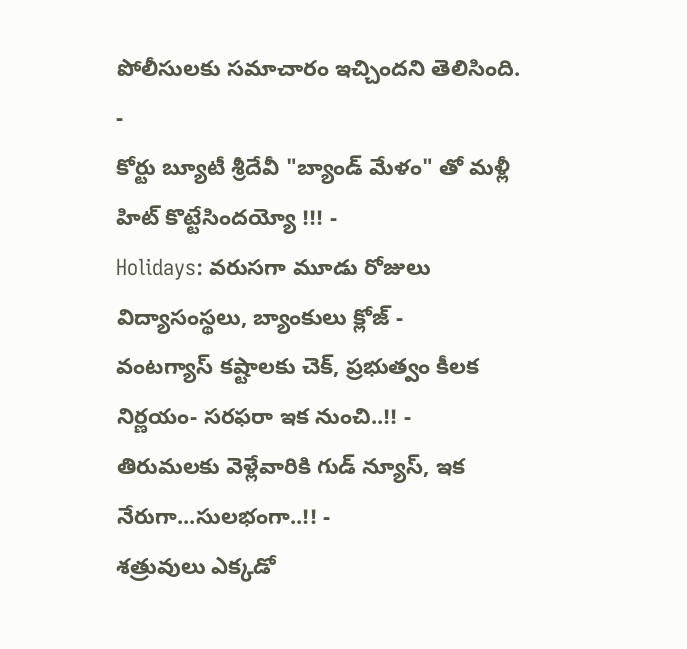పోలీసులకు సమాచారం ఇచ్చిందని తెలిసింది.
-
కోర్టు బ్యూటీ శ్రీదేవీ "బ్యాండ్ మేళం" తో మళ్లీ హిట్ కొట్టేసిందయ్యో !!! -
Holidays: వరుసగా మూడు రోజులు విద్యాసంస్థలు, బ్యాంకులు క్లోజ్ -
వంటగ్యాస్ కష్టాలకు చెక్, ప్రభుత్వం కీలక నిర్ణయం- సరఫరా ఇక నుంచి..!! -
తిరుమలకు వెళ్లేవారికి గుడ్ న్యూస్, ఇక నేరుగా...సులభంగా..!! -
శత్రువులు ఎక్కడో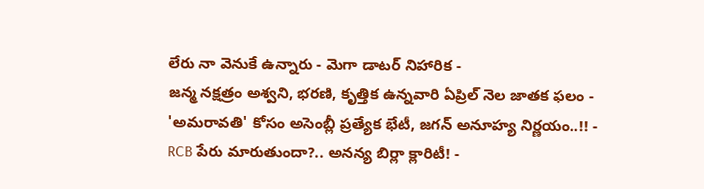లేరు నా వెనుకే ఉన్నారు - మెగా డాటర్ నిహారిక -
జన్మ నక్షత్రం అశ్వని, భరణి, కృత్తిక ఉన్నవారి ఏప్రిల్ నెల జాతక ఫలం -
'అమరావతి' కోసం అసెంబ్లీ ప్రత్యేక భేటీ, జగన్ అనూహ్య నిర్ణయం..!! -
RCB పేరు మారుతుందా?.. అనన్య బిర్లా క్లారిటీ! -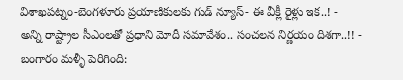విశాఖపట్నం-బెంగళూరు ప్రయాణికులకు గుడ్ న్యూస్- ఈ వీక్లీ రైళ్లు ఇక..! -
అన్ని రాష్ట్రాల సీఎంలతో ప్రధాని మోదీ సమావేశం.. సంచలన నిర్ణయం దిశగా..!! -
బంగారం మళ్ళీ పెరిగింది: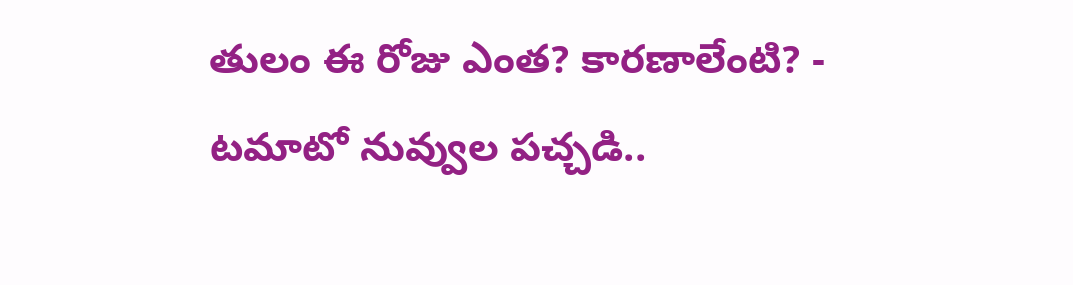తులం ఈ రోజు ఎంత? కారణాలేంటి? -
టమాటో నువ్వుల పచ్చడి..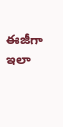ఈజీగా ఇలా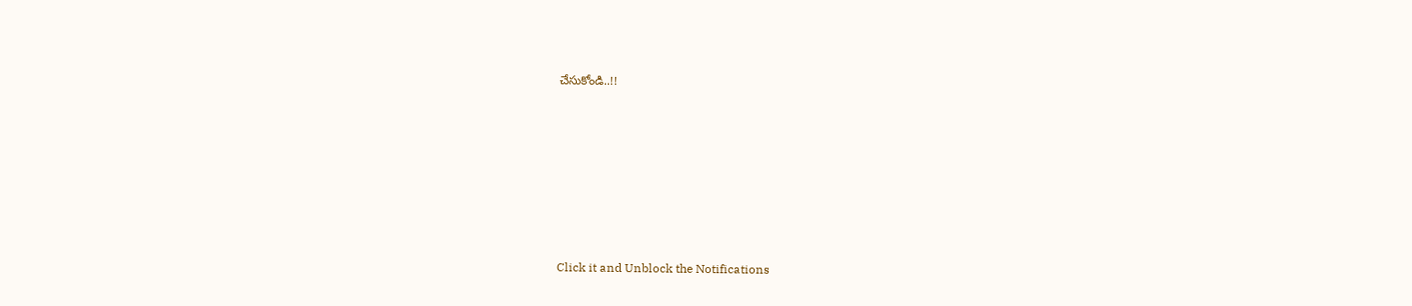చేసుకోండి..!!












Click it and Unblock the Notifications